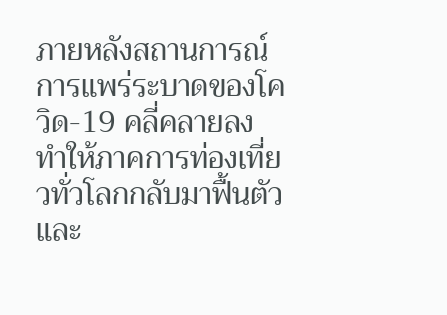ภายหลังสถานการณ์การแพร่ระบาดของโควิด-19 คลี่คลายลง ทำให้ภาคการท่องเที่ยวทั่วโลกกลับมาฟื้นตัวและ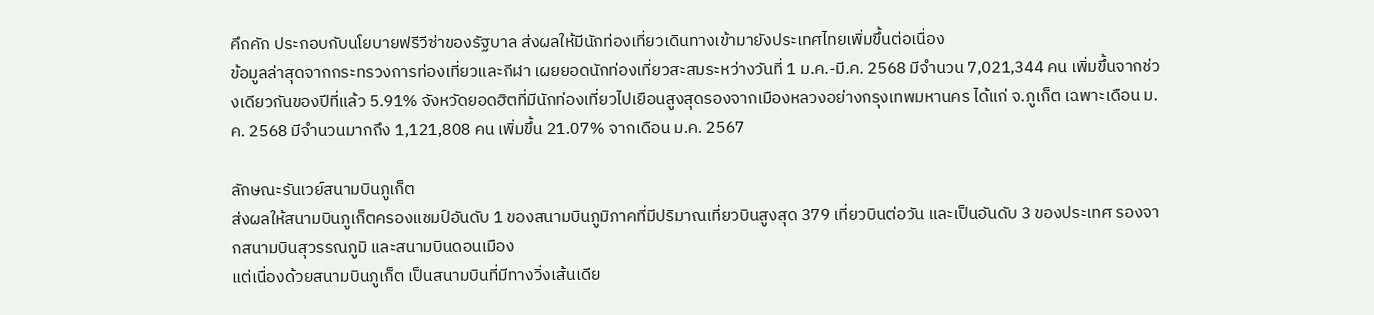คึกคัก ประกอบกับนโยบายฟรีวีซ่าของรัฐบาล ส่งผลให้มีนักท่องเที่ยวเดินทางเข้ามายังประเทศไทยเพิ่มขึ้นต่อเนื่อง
ข้อมูลล่าสุดจากกระทรวงการท่องเที่ยวและกีฬา เผยยอดนักท่องเที่ยวสะสมระหว่างวันที่ 1 ม.ค.-มี.ค. 2568 มีจำนวน 7,021,344 คน เพิ่มขึ้นจากช่วงเดียวกันของปีที่แล้ว 5.91% จังหวัดยอดฮิตที่มีนักท่องเที่ยวไปเยือนสูงสุดรองจากเมืองหลวงอย่างกรุงเทพมหานคร ได้แก่ จ.ภูเก็ต เฉพาะเดือน ม.ค. 2568 มีจำนวนมากถึง 1,121,808 คน เพิ่มขึ้น 21.07% จากเดือน ม.ค. 2567

ลักษณะรันเวย์สนามบินภูเก็ต
ส่งผลให้สนามบินภูเก็ตครองแชมป์อันดับ 1 ของสนามบินภูมิภาคที่มีปริมาณเที่ยวบินสูงสุด 379 เที่ยวบินต่อวัน และเป็นอันดับ 3 ของประเทศ รองจากสนามบินสุวรรณภูมิ และสนามบินดอนเมือง
แต่เนื่องด้วยสนามบินภูเก็ต เป็นสนามบินที่มีทางวิ่งเส้นเดีย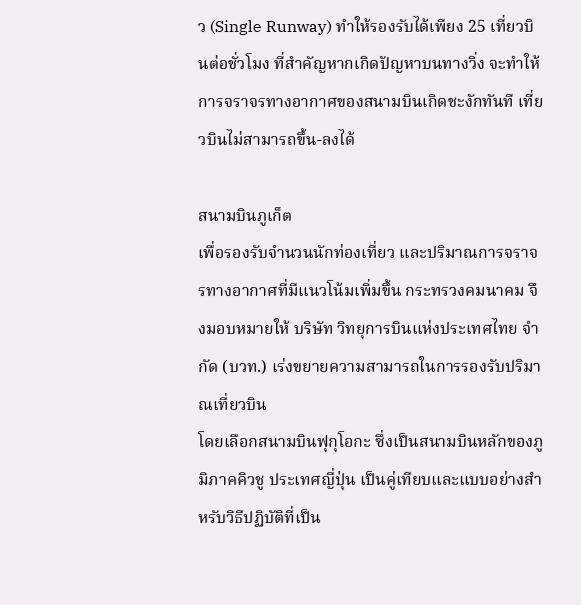ว (Single Runway) ทำให้รองรับได้เพียง 25 เที่ยวบินต่อชั่วโมง ที่สำคัญหากเกิดปัญหาบนทางวิ่ง จะทำให้การจราจรทางอากาศของสนามบินเกิดชะงักทันที เที่ยวบินไม่สามารถขึ้น-ลงได้

สนามบินภูเก็ต
เพื่อรองรับจำนวนนักท่องเที่ยว และปริมาณการจราจรทางอากาศที่มีแนวโน้มเพิ่มขึ้น กระทรวงคมนาคม จึงมอบหมายให้ บริษัท วิทยุการบินแห่งประเทศไทย จำกัด (บวท.) เร่งขยายความสามารถในการรองรับปริมาณเที่ยวบิน
โดยเลือกสนามบินฟุกุโอกะ ซึ่งเป็นสนามบินหลักของภูมิภาคคิวชู ประเทศญี่ปุ่น เป็นคู่เทียบและแบบอย่างสําหรับวิธีปฏิบัติที่เป็น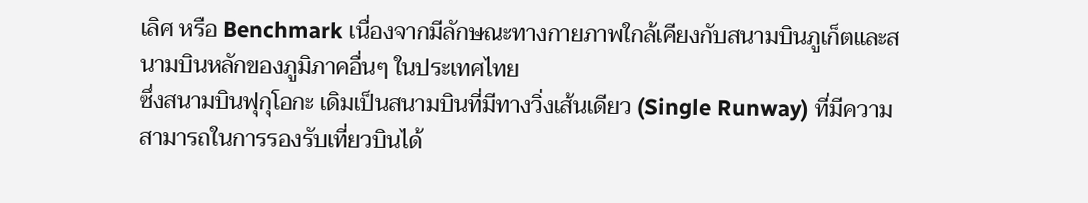เลิศ หรือ Benchmark เนื่องจากมีลักษณะทางกายภาพใกล้เคียงกับสนามบินภูเก็ตและสนามบินหลักของภูมิภาคอื่นๆ ในประเทศไทย
ซึ่งสนามบินฟุกุโอกะ เดิมเป็นสนามบินที่มีทางวิ่งเส้นเดียว (Single Runway) ที่มีความสามารถในการรองรับเที่ยวบินได้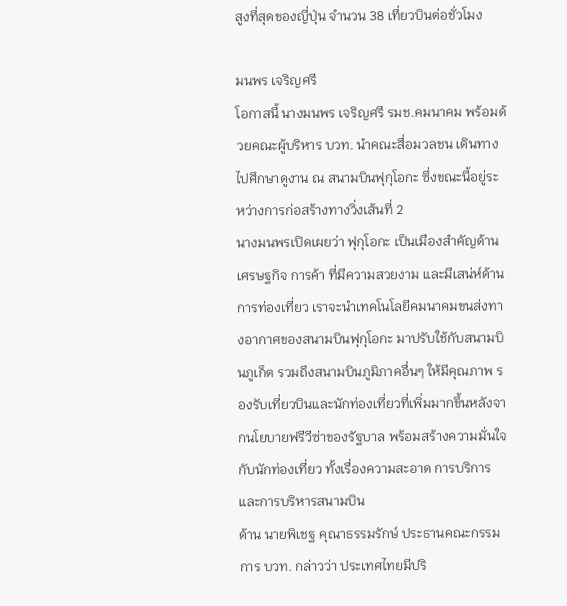สูงที่สุดของญี่ปุ่น จำนวน 38 เที่ยวบินต่อชั่วโมง

มนพร เจริญศรี
โอกาสนี้ นางมนพร เจริญศรี รมช.คมนาคม พร้อมด้วยคณะผู้บริหาร บวท. นำคณะสื่อมวลชน เดินทางไปศึกษาดูงาน ณ สนามบินฟุกุโอกะ ซึ่งขณะนี้อยู่ระหว่างการก่อสร้างทางวิ่งเส้นที่ 2
นางมนพรเปิดเผยว่า ฟุกุโอกะ เป็นเมืองสำคัญด้านเศรษฐกิจ การค้า ที่มีความสวยงาม และมีเสน่ห์ด้านการท่องเที่ยว เราจะนำเทคโนโลยีคมนาคมขนส่งทางอากาศของสนามบินฟุกุโอกะ มาปรับใช้กับสนามบินภูเก็ต รวมถึงสนามบินภูมิภาคอื่นๆ ให้มีคุณภาพ รองรับเที่ยวบินและนักท่องเที่ยวที่เพิ่มมากขึ้นหลังจากนโยบายฟรีวีซ่าของรัฐบาล พร้อมสร้างความมั่นใจกับนักท่องเที่ยว ทั้งเรื่องความสะอาด การบริการ และการบริหารสนามบิน
ด้าน นายพิเชฐ คุณาธรรมรักษ์ ประธานคณะกรรมการ บวท. กล่าวว่า ประเทศไทยมีปริ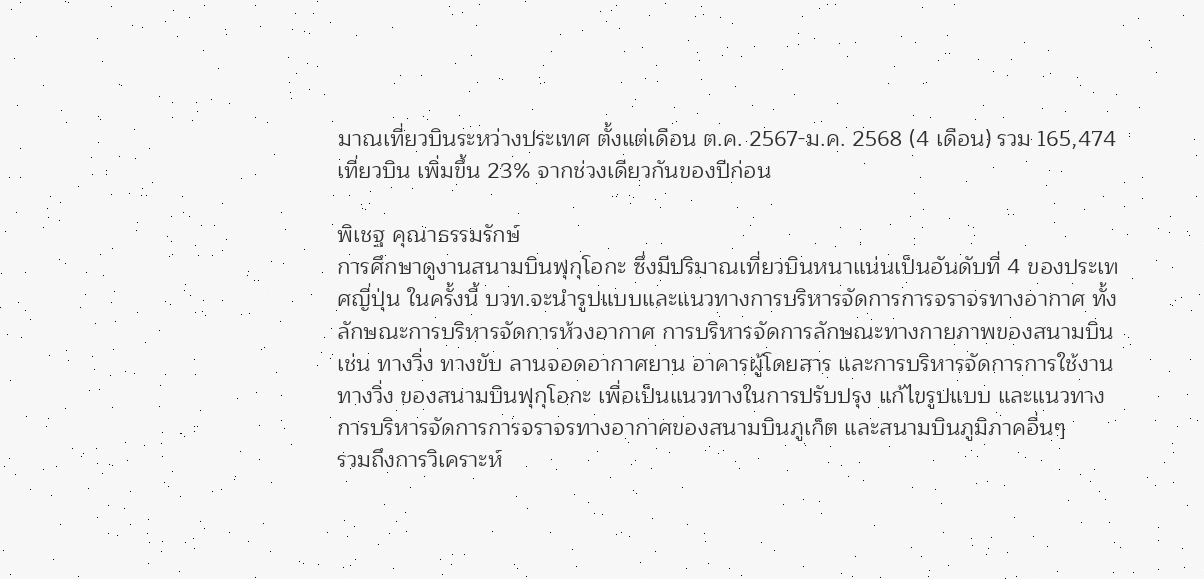มาณเที่ยวบินระหว่างประเทศ ตั้งแต่เดือน ต.ค. 2567-ม.ค. 2568 (4 เดือน) รวม 165,474 เที่ยวบิน เพิ่มขึ้น 23% จากช่วงเดียวกันของปีก่อน

พิเชฐ คุณาธรรมรักษ์
การศึกษาดูงานสนามบินฟุกุโอกะ ซึ่งมีปริมาณเที่ยวบินหนาแน่นเป็นอันดับที่ 4 ของประเทศญี่ปุ่น ในครั้งนี้ บวท.จะนำรูปแบบและแนวทางการบริหารจัดการการจราจรทางอากาศ ทั้งลักษณะการบริหารจัดการห้วงอากาศ การบริหารจัดการลักษณะทางกายภาพของสนามบิน
เช่น ทางวิ่ง ทางขับ ลานจอดอากาศยาน อาคารผู้โดยสาร และการบริหารจัดการการใช้งานทางวิ่ง ของสนามบินฟุกุโอกะ เพื่อเป็นแนวทางในการปรับปรุง แก้ไขรูปแบบ และแนวทางการบริหารจัดการการจราจรทางอากาศของสนามบินภูเก็ต และสนามบินภูมิภาคอื่นๆ
รวมถึงการวิเคราะห์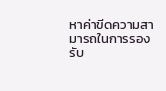หาค่าขีดความสามารถในการรองรับ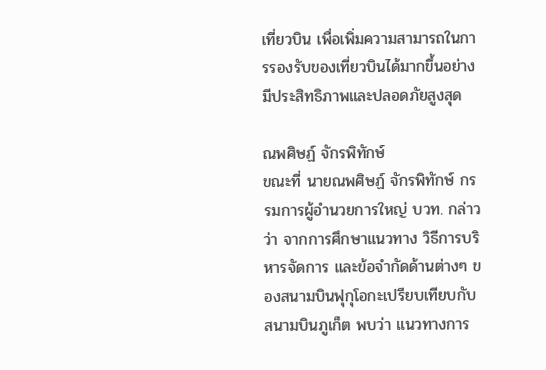เที่ยวบิน เพื่อเพิ่มความสามารถในการรองรับของเที่ยวบินได้มากขึ้นอย่างมีประสิทธิภาพและปลอดภัยสูงสุด

ณพศิษฏ์ จักรพิทักษ์
ขณะที่ นายณพศิษฏ์ จักรพิทักษ์ กรรมการผู้อำนวยการใหญ่ บวท. กล่าวว่า จากการศึกษาแนวทาง วิธีการบริหารจัดการ และข้อจำกัดด้านต่างๆ ของสนามบินฟุกุโอกะเปรียบเทียบกับสนามบินภูเก็ต พบว่า แนวทางการ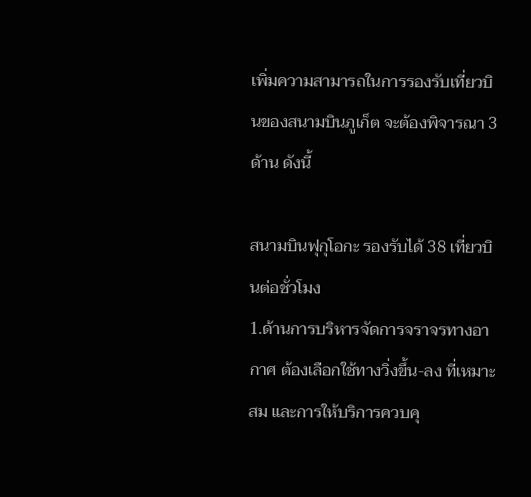เพิ่มความสามารถในการรองรับเที่ยวบินของสนามบินภูเก็ต จะต้องพิจารณา 3 ด้าน ดังนี้

สนามบินฟุกุโอกะ รองรับได้ 38 เที่ยวบินต่อชั่วโมง
1.ด้านการบริหารจัดการจราจรทางอากาศ ต้องเลือกใช้ทางวิ่งขึ้น-ลง ที่เหมาะสม และการให้บริการควบคุ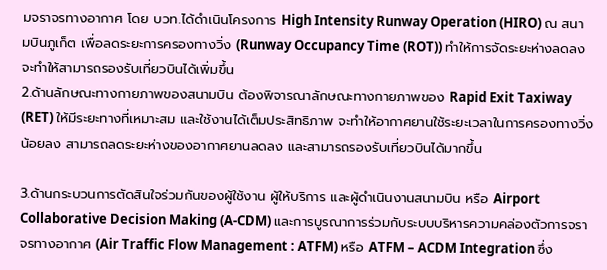มจราจรทางอากาศ โดย บวท.ได้ดําเนินโครงการ High Intensity Runway Operation (HIRO) ณ สนามบินภูเก็ต เพื่อลดระยะการครองทางวิ่ง (Runway Occupancy Time (ROT)) ทําให้การจัดระยะห่างลดลง จะทำให้สามารถรองรับเที่ยวบินได้เพิ่มขึ้น
2.ด้านลักษณะทางกายภาพของสนามบิน ต้องพิจารณาลักษณะทางกายภาพของ Rapid Exit Taxiway (RET) ให้มีระยะทางที่เหมาะสม และใช้งานได้เต็มประสิทธิภาพ จะทําให้อากาศยานใช้ระยะเวลาในการครองทางวิ่งน้อยลง สามารถลดระยะห่างของอากาศยานลดลง และสามารถรองรับเที่ยวบินได้มากขึ้น

3.ด้านกระบวนการตัดสินใจร่วมกันของผู้ใช้งาน ผู้ให้บริการ และผู้ดำเนินงานสนามบิน หรือ Airport Collaborative Decision Making (A-CDM) และการบูรณาการร่วมกับระบบบริหารความคล่องตัวการจราจรทางอากาศ (Air Traffic Flow Management : ATFM) หรือ ATFM – ACDM Integration ซึ่ง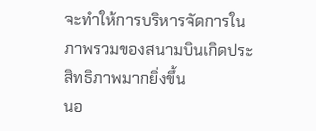จะทำให้การบริหารจัดการในภาพรวมของสนามบินเกิดประสิทธิภาพมากยิ่งขึ้น
นอ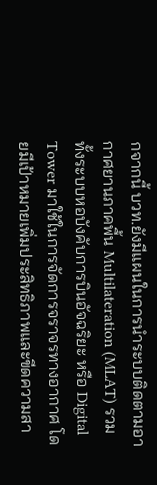กจากนี้ บวท.ยังมีแผนในการนําระบบติดตามอากาศยานภาคพื้น Multilateration (MLAT) รวมทั้งระบบหอบังคับการบินอัจฉริยะ หรือ Digital Tower มาใช้ในการจัดการจราจรทางอากาศ โดยมีเป้าหมายเพิ่มประสิทธิภาพและขีดความสา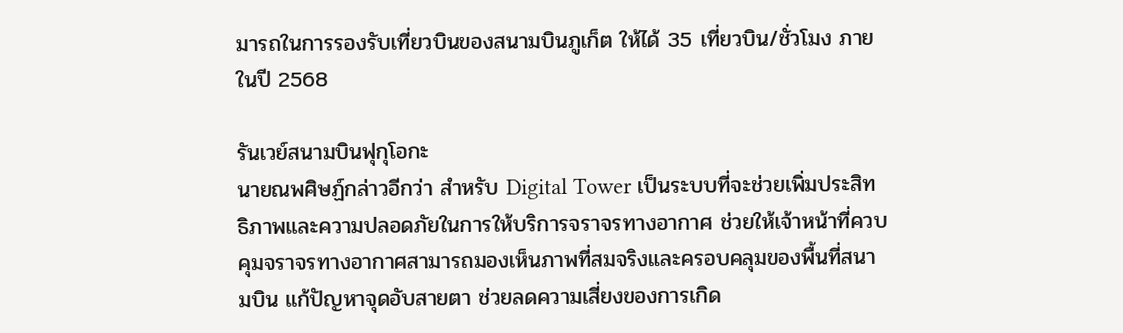มารถในการรองรับเที่ยวบินของสนามบินภูเก็ต ให้ได้ 35 เที่ยวบิน/ชั่วโมง ภายในปี 2568

รันเวย์สนามบินฟุกุโอกะ
นายณพศิษฏ์กล่าวอีกว่า สำหรับ Digital Tower เป็นระบบที่จะช่วยเพิ่มประสิทธิภาพและความปลอดภัยในการให้บริการจราจรทางอากาศ ช่วยให้เจ้าหน้าที่ควบคุมจราจรทางอากาศสามารถมองเห็นภาพที่สมจริงและครอบคลุมของพื้นที่สนามบิน แก้ปัญหาจุดอับสายตา ช่วยลดความเสี่ยงของการเกิด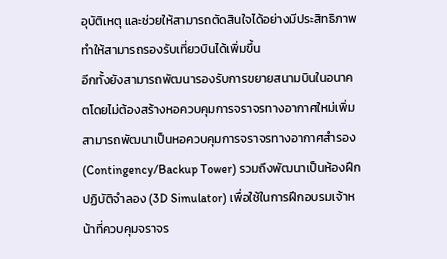อุบัติเหตุ และช่วยให้สามารถตัดสินใจได้อย่างมีประสิทธิภาพ ทำให้สามารถรองรับเที่ยวบินได้เพิ่มขึ้น
อีกทั้งยังสามารถพัฒนารองรับการขยายสนามบินในอนาคตโดยไม่ต้องสร้างหอควบคุมการจราจรทางอากาศใหม่เพิ่ม สามารถพัฒนาเป็นหอควบคุมการจราจรทางอากาศสำรอง (Contingency/Backup Tower) รวมถึงพัฒนาเป็นห้องฝึกปฏิบัติจำลอง (3D Simulator) เพื่อใช้ในการฝึกอบรมเจ้าหน้าที่ควบคุมจราจร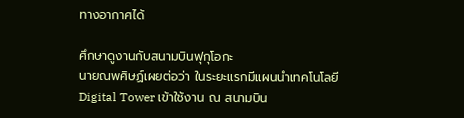ทางอากาศได้

ศึกษาดูงานกับสนามบินฟุกุโอกะ
นายณพศิษฏ์เผยต่อว่า ในระยะแรกมีแผนนำเทคโนโลยี Digital Tower เข้าใช้งาน ณ สนามบิน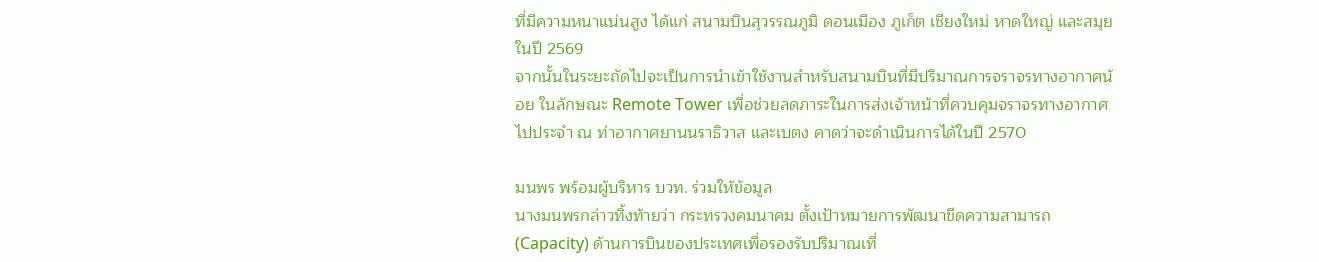ที่มีความหนาแน่นสูง ได้แก่ สนามบินสุวรรณภูมิ ดอนเมือง ภูเก็ต เชียงใหม่ หาดใหญ่ และสมุย ในปี 2569
จากนั้นในระยะถัดไปจะเป็นการนำเข้าใช้งานสำหรับสนามบินที่มีปริมาณการจราจรทางอากาศน้อย ในลักษณะ Remote Tower เพื่อช่วยลดภาระในการส่งเจ้าหน้าที่ควบคุมจราจรทางอากาศไปประจำ ณ ท่าอากาศยานนราธิวาส และเบตง คาดว่าจะดำเนินการได้ในปี 2570

มนพร พร้อมผู้บริหาร บวท. ร่วมให้ข้อมูล
นางมนพรกล่าวทิ้งท้ายว่า กระทรวงคมนาคม ตั้งเป้าหมายการพัฒนาขีดความสามารถ (Capacity) ด้านการบินของประเทศเพื่อรองรับปริมาณเที่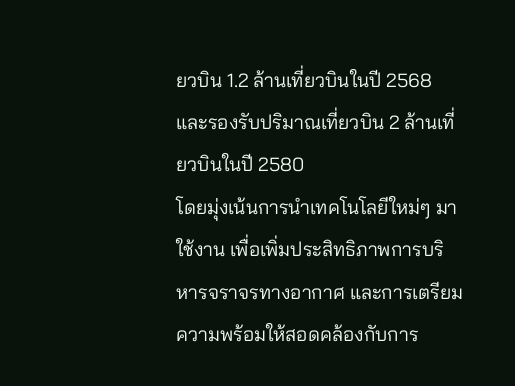ยวบิน 1.2 ล้านเที่ยวบินในปี 2568 และรองรับปริมาณเที่ยวบิน 2 ล้านเที่ยวบินในปี 2580
โดยมุ่งเน้นการนำเทคโนโลยีใหม่ๆ มาใช้งาน เพื่อเพิ่มประสิทธิภาพการบริหารจราจรทางอากาศ และการเตรียมความพร้อมให้สอดคล้องกับการ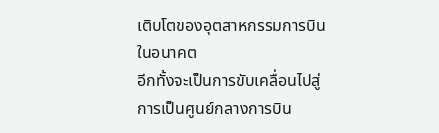เติบโตของอุตสาหกรรมการบินในอนาคต
อีกทั้งจะเป็นการขับเคลื่อนไปสู่การเป็นศูนย์กลางการบิน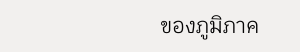ของภูมิภาค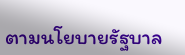ตามนโยบายรัฐบาล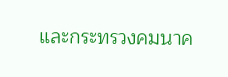และกระทรวงคมนาค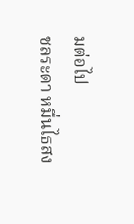มต่อไป
ชลระดา หมื่นไธสง